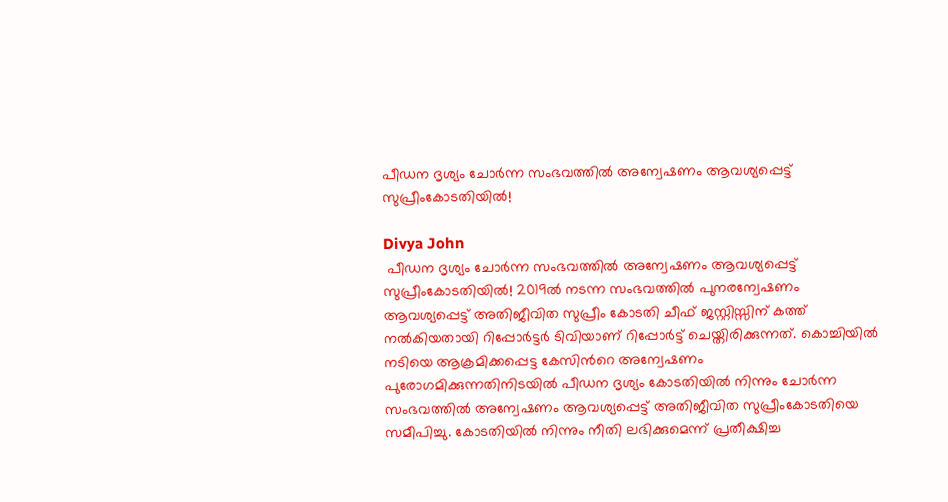പീഡന ദൃശ്യം ചോർന്ന സംഭവത്തിൽ അന്വേഷണം ആവശ്യപ്പെട്ട് സുപ്രീംകോടതിയിൽ!

Divya John
 പീഡന ദൃശ്യം ചോർന്ന സംഭവത്തിൽ അന്വേഷണം ആവശ്യപ്പെട്ട് സുപ്രീംകോടതിയിൽ! 2019ൽ നടന്ന സംഭവത്തിൽ പുനരന്വേഷണം ആവശ്യപ്പെട്ട് അതിജീവിത സുപ്രീം കോടതി ചീഫ് ജസ്റ്റിസ്സിന് കത്ത് നൽകിയതായി റിപ്പോർട്ടർ ടിവിയാണ് റിപ്പോർട്ട് ചെയ്തിരിക്കുന്നത്. കൊച്ചിയിൽ നടിയെ ആക്രമിക്കപ്പെട്ട കേസിൻറെ അന്വേഷണം പുരോഗമിക്കുന്നതിനിടയിൽ പീഡന ദൃശ്യം കോടതിയിൽ നിന്നും ചോർന്ന സംഭവത്തിൽ അന്വേഷണം ആവശ്യപ്പെട്ട് അതിജീവിത സുപ്രീംകോടതിയെ സമീപിച്ചു. കോടതിയിൽ നിന്നും നീതി ലഭിക്കുമെന്ന് പ്രതീക്ഷിച്ച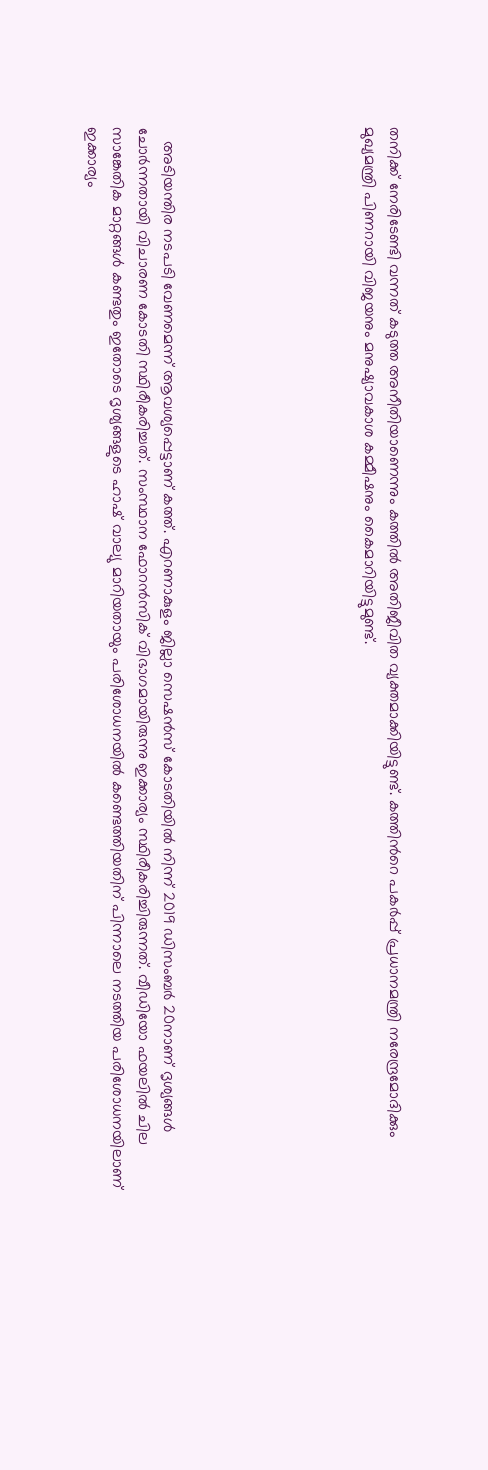തനിക്ക് നേരിടേണ്ടി വന്നത് കടുത്ത അനീതിയാണെന്നും കത്തിൽ അതിജീവിത വ്യക്തമാക്കിയിട്ടുണ്ട്. കത്തിൻറെ പകർപ്പ് പ്രധാനമന്ത്രി നരേന്ദ്രമോദിക്കും മുഖ്യമന്ത്രി പിണറായി വിജയനും മനുഷ്യാവകാശ കമ്മീഷനും കൈമാറിയിട്ടുമുണ്ട്.







   അടിയന്തിര നടപടി വേണമെന്ന് ആവശ്യപ്പെട്ടാണ് കത്ത്. എറണാകുളം ജില്ലാ സെഷൻസ് കോടതിയിൽ നിന്ന് 2019 ഡിസംബർ 20നാണ് ദൃശ്യങ്ങൾ ചോർന്നതായി വിചാരണ കോടതി സ്ഥിരീകരിച്ചത്. സംസ്ഥാന ഫോറൻസിക് വിഭാഗമായിരുന്നു ഇക്കാര്യം സ്ഥിരീകരിച്ചിരുന്നത്. വീഡിയോ ഫയലിൽ ചില സാങ്കേതിക മാറ്റങ്ങൾ കണ്ടതും ഇതോടെ ദൃശ്യങ്ങളുടെ ഹാഷ് വാല്യു മാറിയതായും പരിശോധനയിൽ കണ്ടെത്തിയതിന് പിന്നാലെ നടത്തിയ പരിശോധനയിലാണ് ഇക്കാര്യം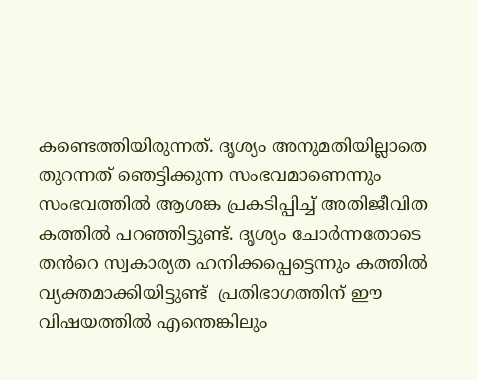കണ്ടെത്തിയിരുന്നത്. ദൃശ്യം അനുമതിയില്ലാതെ തുറന്നത് ഞെട്ടിക്കുന്ന സംഭവമാണെന്നും സംഭവത്തിൽ ആശങ്ക പ്രകടിപ്പിച്ച് അതിജീവിത കത്തിൽ പറഞ്ഞിട്ടുണ്ട്. ദൃശ്യം ചോർന്നതോടെ തൻറെ സ്വകാര്യത ഹനിക്കപ്പെട്ടെന്നും കത്തിൽ വ്യക്തമാക്കിയിട്ടുണ്ട്  പ്രതിഭാഗത്തിന് ഈ വിഷയത്തിൽ എന്തെങ്കിലും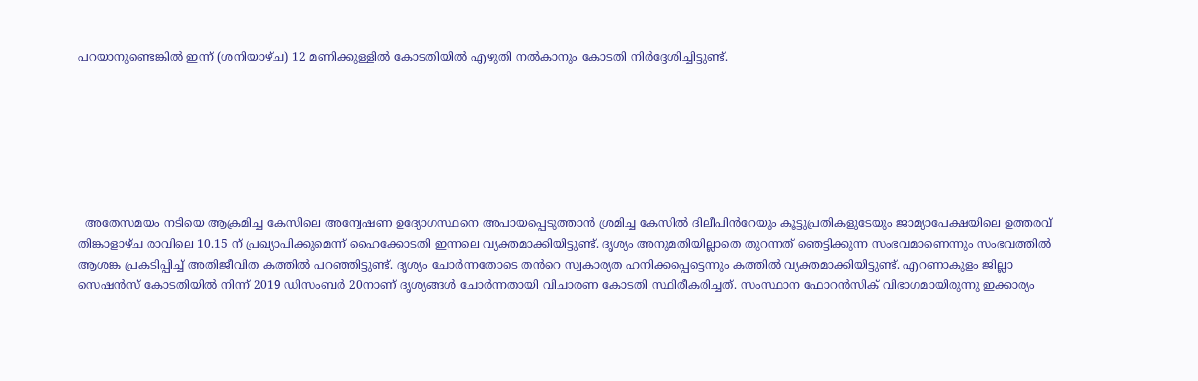പറയാനുണ്ടെങ്കിൽ ഇന്ന് (ശനിയാഴ്ച) 12 മണിക്കുള്ളിൽ കോടതിയിൽ എഴുതി നൽകാനും കോടതി നിർദ്ദേശിച്ചിട്ടുണ്ട്.







  അതേസമയം നടിയെ ആക്രമിച്ച കേസിലെ അന്വേഷണ ഉദ്യോഗസ്ഥനെ അപായപ്പെടുത്താൻ ശ്രമിച്ച കേസിൽ ദിലീപിൻറേയും കൂട്ടുപ്രതികളുടേയും ജാമ്യാപേക്ഷയിലെ ഉത്തരവ് തിങ്കാളാഴ്ച രാവിലെ 10.15 ന് പ്രഖ്യാപിക്കുമെന്ന് ഹൈക്കോടതി ഇന്നലെ വ്യക്തമാക്കിയിട്ടുണ്ട്. ദൃശ്യം അനുമതിയില്ലാതെ തുറന്നത് ഞെട്ടിക്കുന്ന സംഭവമാണെന്നും സംഭവത്തിൽ ആശങ്ക പ്രകടിപ്പിച്ച് അതിജീവിത കത്തിൽ പറഞ്ഞിട്ടുണ്ട്. ദൃശ്യം ചോർന്നതോടെ തൻറെ സ്വകാര്യത ഹനിക്കപ്പെട്ടെന്നും കത്തിൽ വ്യക്തമാക്കിയിട്ടുണ്ട്. എറണാകുളം ജില്ലാ സെഷൻസ് കോടതിയിൽ നിന്ന് 2019 ഡിസംബർ 20നാണ് ദൃശ്യങ്ങൾ ചോർന്നതായി വിചാരണ കോടതി സ്ഥിരീകരിച്ചത്. സംസ്ഥാന ഫോറൻസിക് വിഭാഗമായിരുന്നു ഇക്കാര്യം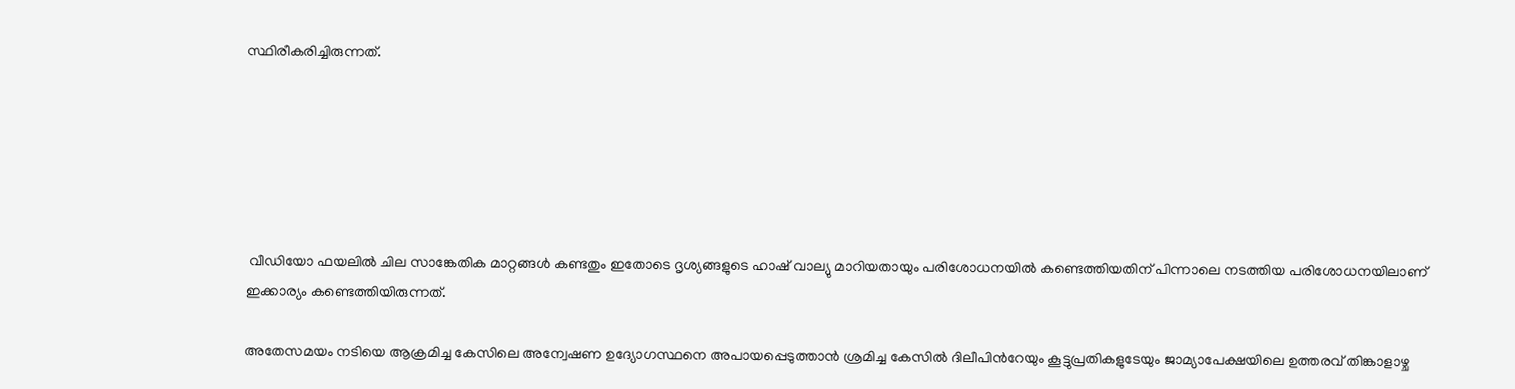സ്ഥിരീകരിച്ചിരുന്നത്.






 വീഡിയോ ഫയലിൽ ചില സാങ്കേതിക മാറ്റങ്ങൾ കണ്ടതും ഇതോടെ ദൃശ്യങ്ങളുടെ ഹാഷ് വാല്യു മാറിയതായും പരിശോധനയിൽ കണ്ടെത്തിയതിന് പിന്നാലെ നടത്തിയ പരിശോധനയിലാണ് ഇക്കാര്യം കണ്ടെത്തിയിരുന്നത്.

അതേസമയം നടിയെ ആക്രമിച്ച കേസിലെ അന്വേഷണ ഉദ്യോഗസ്ഥനെ അപായപ്പെടുത്താൻ ശ്രമിച്ച കേസിൽ ദിലീപിൻറേയും കൂട്ടുപ്രതികളുടേയും ജാമ്യാപേക്ഷയിലെ ഉത്തരവ് തിങ്കാളാഴ്ച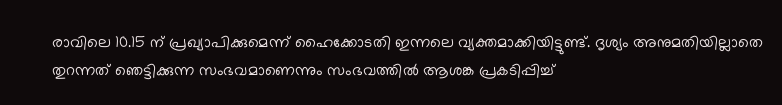രാവിലെ 10.15 ന് പ്രഖ്യാപിക്കുമെന്ന് ഹൈക്കോടതി ഇന്നലെ വ്യക്തമാക്കിയിട്ടുണ്ട്. ദൃശ്യം അനുമതിയില്ലാതെ തുറന്നത് ഞെട്ടിക്കുന്ന സംഭവമാണെന്നും സംഭവത്തിൽ ആശങ്ക പ്രകടിപ്പിച്ച്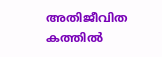അതിജീവിത കത്തിൽ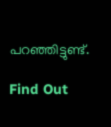പറഞ്ഞിട്ടുണ്ട്.

Find Out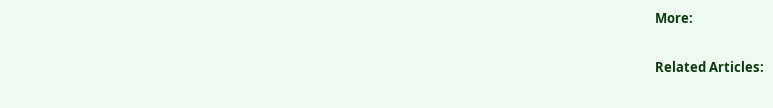More:

Related Articles: